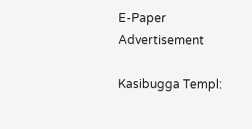E-Paper
Advertisement

Kasibugga Templ: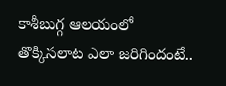కాశీబుగ్గ ఆలయంలో తొక్కిసలాట ఎలా జరిగిందంటే..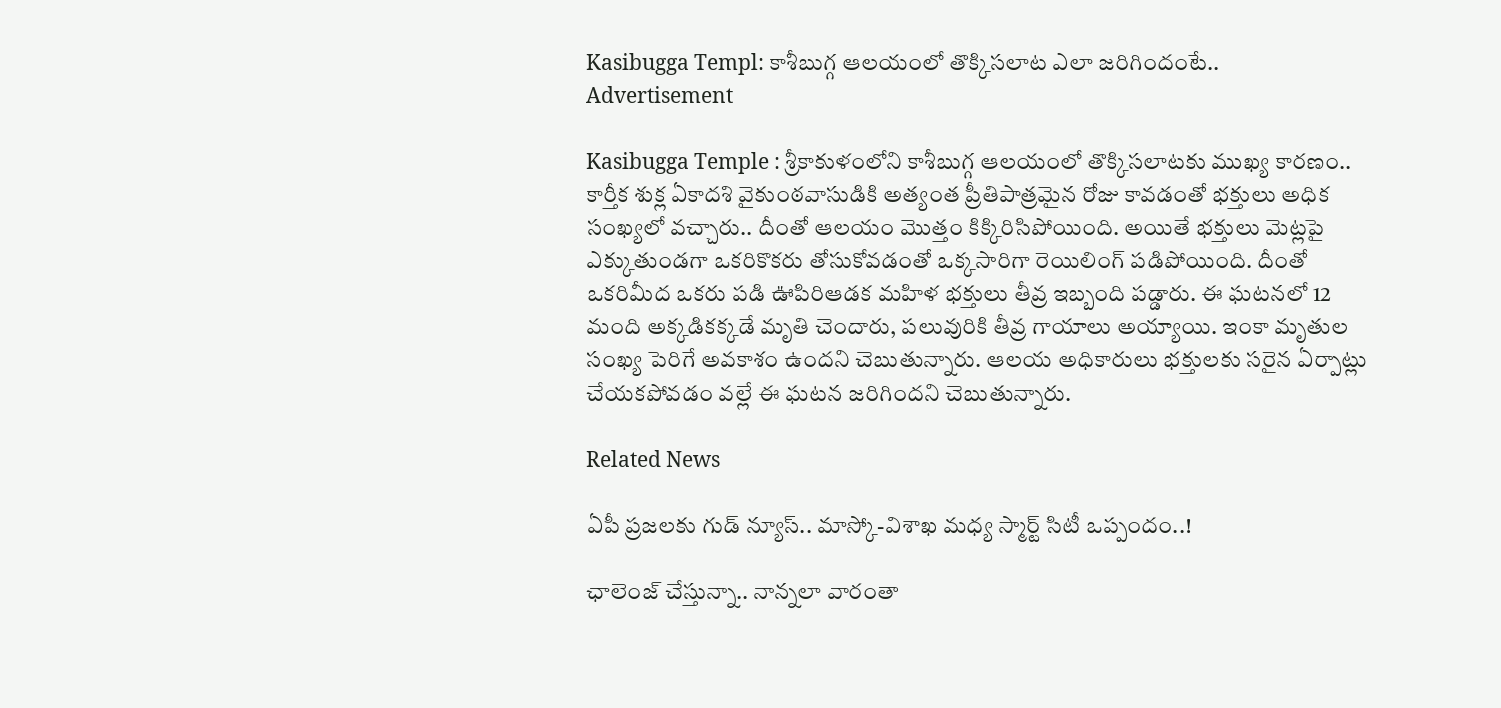Kasibugga Templ: కాశీబుగ్గ ఆలయంలో తొక్కిసలాట ఎలా జరిగిందంటే..
Advertisement

Kasibugga Temple : శ్రీకాకుళంలోని కాశీబుగ్గ ఆలయంలో తొక్కిసలాటకు ముఖ్య కారణం.. కార్తీక శుక్ల ఏకాదశి వైకుంఠవాసుడికి అత్యంత ప్రీతిపాత్రమైన రోజు కావడంతో భక్తులు అధిక సంఖ్యలో వచ్చారు.. దీంతో ఆలయం మొత్తం కిక్కిరిసిపోయింది. అయితే భక్తులు మెట్లపై ఎక్కుతుండగా ఒకరికొకరు తోసుకోవడంతో ఒక్కసారిగా రెయిలింగ్ పడిపోయింది. దీంతో ఒకరిమీద ఒకరు పడి ఊపిరిఆడక మహిళ భక్తులు తీవ్ర ఇబ్బంది పడ్డారు. ఈ ఘటనలో 12 మంది అక్కడికక్కడే మృతి చెందారు, పలువురికి తీవ్ర గాయాలు అయ్యాయి. ఇంకా మృతుల సంఖ్య పెరిగే అవకాశం ఉందని చెబుతున్నారు. ఆలయ అధికారులు భక్తులకు సరైన ఏర్పాట్లు చేయకపోవడం వల్లే ఈ ఘటన జరిగిందని చెబుతున్నారు.

Related News

ఏపీ ప్రజలకు గుడ్ న్యూస్.. మాస్కో-విశాఖ మధ్య స్మార్ట్ సిటీ ఒప్పందం..!

ఛాలెంజ్ చేస్తున్నా.. నాన్నలా వారంతా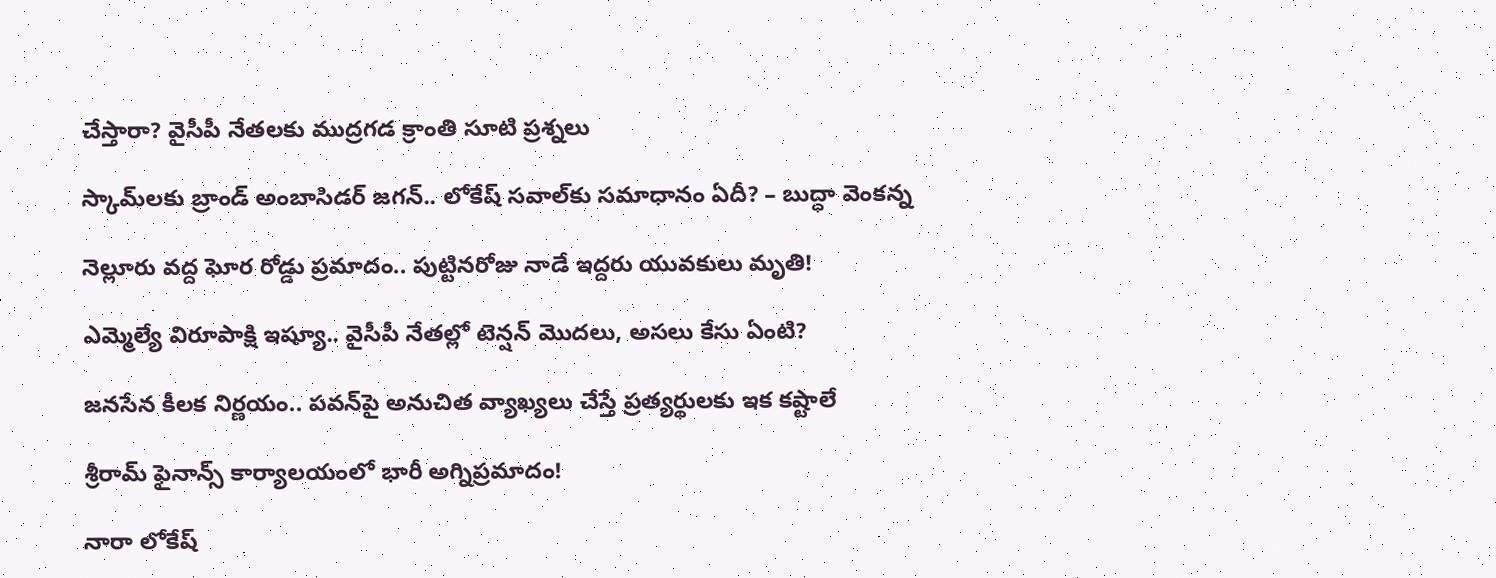చేస్తారా? వైసీపీ నేతలకు ముద్రగడ క్రాంతి సూటి ప్రశ్నలు

స్కామ్‌లకు బ్రాండ్ అంబాసిడర్ జగన్.. లోకేష్ సవాల్‌కు సమాధానం ఏదీ? – బుద్ధా వెంకన్న

నెల్లూరు వద్ద ఘోర రోడ్డు ప్రమాదం.. పుట్టినరోజు నాడే ఇద్దరు యువకులు మృతి!

ఎమ్మెల్యే విరూపాక్షి ఇష్యూ.. వైసీపీ నేతల్లో టెన్షన్ మొదలు, అసలు కేసు ఏంటి?

జనసేన కీలక నిర్ణయం.. పవన్‌పై అనుచిత వ్యాఖ్యలు చేస్తే ప్రత్యర్థులకు ఇక కష్టాలే

శ్రీరామ్ ఫైనాన్స్ కార్యాలయంలో భారీ అగ్నిప్రమాదం!

నారా లోకేష్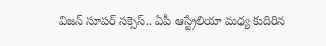విజన్ సూపర్ సక్సెస్.. ఏపీ ఆస్ట్రేలియా మధ్య కుదిరిన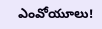ఎంవోయూలు!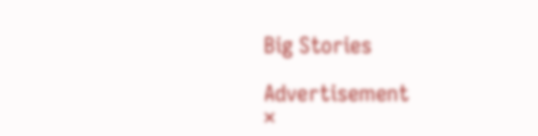Big Stories

Advertisement
×